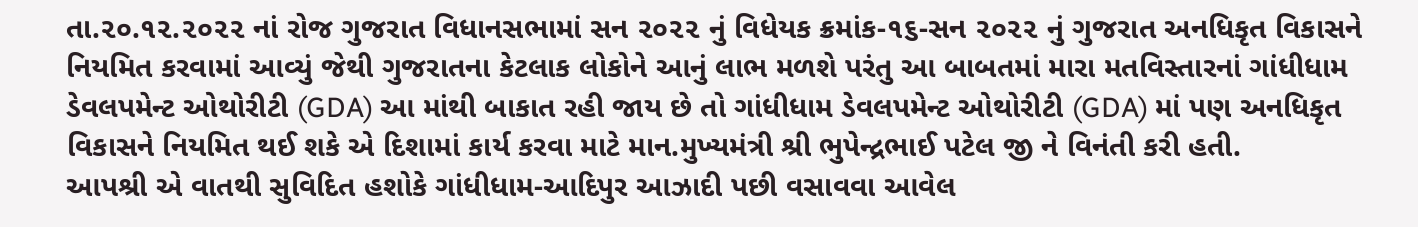તા.૨૦.૧૨.૨૦૨૨ નાં રોજ ગુજરાત વિધાનસભામાં સન ૨૦૨૨ નું વિધેયક ક્રમાંક-૧૬-સન ૨૦૨૨ નું ગુજરાત અનધિકૃત વિકાસને નિયમિત કરવામાં આવ્યું જેથી ગુજરાતના કેટલાક લોકોને આનું લાભ મળશે પરંતુ આ બાબતમાં મારા મતવિસ્તારનાં ગાંધીધામ ડેવલપમેન્ટ ઓથોરીટી (GDA) આ માંથી બાકાત રહી જાય છે તો ગાંધીધામ ડેવલપમેન્ટ ઓથોરીટી (GDA) માં પણ અનધિકૃત વિકાસને નિયમિત થઈ શકે એ દિશામાં કાર્ય કરવા માટે માન.મુખ્યમંત્રી શ્રી ભુપેન્દ્રભાઈ પટેલ જી ને વિનંતી કરી હતી.
આપશ્રી એ વાતથી સુવિદિત હશોકે ગાંધીધામ-આદિપુર આઝાદી પછી વસાવવા આવેલ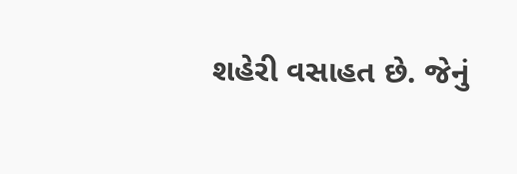શહેરી વસાહત છે. જેનું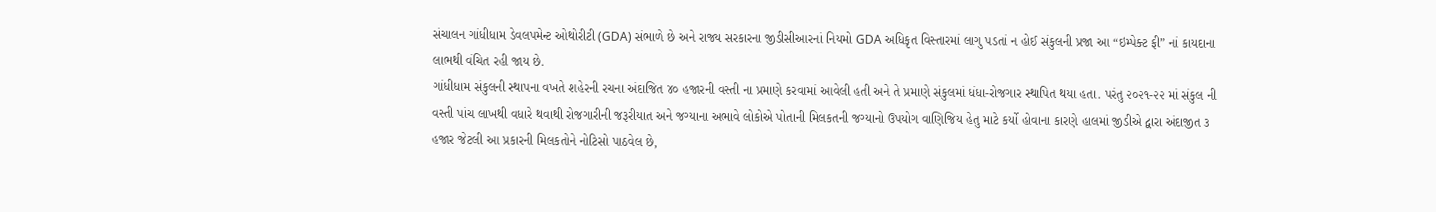સંચાલન ગાંધીધામ ડેવલપમેન્ટ ઓથોરીટી (GDA) સંભાળે છે અને રાજ્ય સરકારના જીડીસીઆરનાં નિયમો GDA અધિકૃત વિસ્તારમાં લાગુ પડતાં ન હોઈ સંકુલની પ્રજા આ “ઇમ્પેક્ટ ફી” નાં કાયદાના લાભથી વંચિત રહી જાય છે.
ગાંધીધામ સંકુલની સ્થાપના વખતે શહેરની રચના અંદાજિત ૪૦ હજારની વસ્તી ના પ્રમાણે કરવામાં આવેલી હતી અને તે પ્રમાણે સંકુલમાં ધંધા-રોજગાર સ્થાપિત થયા હતા. પરંતુ ૨૦૨૧-૨૨ માં સંકુલ ની વસ્તી પાંચ લાખથી વધારે થવાથી રોજગારીની જરૂરીયાત અને જગ્યાના અભાવે લોકોએ પોતાની મિલકતની જગ્યાનો ઉપયોગ વાણિજિય હેતુ માટે કર્યો હોવાના કારણે હાલમાં જીડીએ દ્વારા અંદાજીત ૩ હજાર જેટલી આ પ્રકારની મિલકતોને નોટિસો પાઠવેલ છે,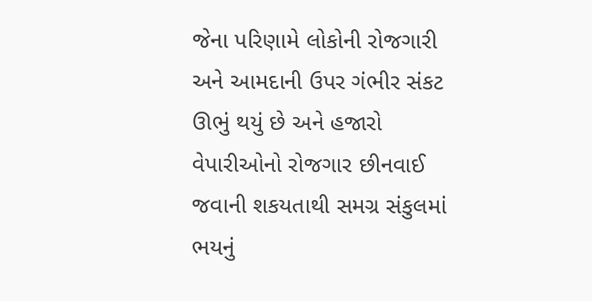જેના પરિણામે લોકોની રોજગારી અને આમદાની ઉપર ગંભીર સંકટ ઊભું થયું છે અને હજારો વેપારીઓનો રોજગાર છીનવાઈ જવાની શકયતાથી સમગ્ર સંકુલમાં ભયનું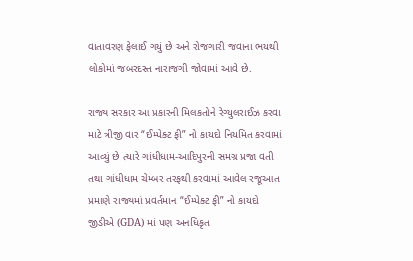વાતાવરણ ફેલાઈ ગયું છે અને રોજગારી જવાના ભયથી લોકોમાં જબરદસ્ત નારાજગી જોવામાં આવે છે.

રાજ્ય સરકાર આ પ્રકારની મિલકતોને રેગ્યુલરાઈઝ કરવા માટે ત્રીજી વાર “ઈમ્પેક્ટ ફી” નો કાયદો નિયમિત કરવામાં આવ્યું છે ત્યારે ગાંધીધામ-આદિપુરની સમગ્ર પ્રજા વતી તથા ગાંધીધામ ચેમ્બર તરફથી કરવામાં આવેલ રજૂઆત પ્રમાણે રાજ્યમાં પ્રવર્તમાન “ઈમ્પેક્ટ ફી” નો કાયદો જીડીએ (GDA) માં પણ અનધિકૃત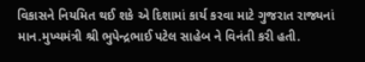વિકાસને નિયમિત થઈ શકે એ દિશામાં કાર્ય કરવા માટે ગુજરાત રાજ્યનાં માન.મુખ્યમંત્રી શ્રી ભુપેન્દ્રભાઈ પટેલ સાહેબ ને વિનંતી કરી હતી.